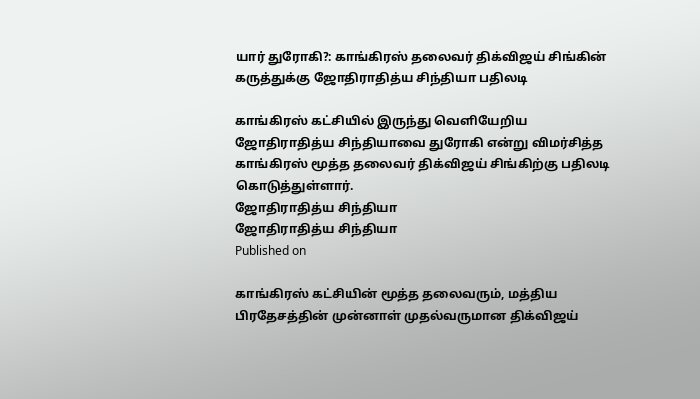யார் துரோகி?: காங்கிரஸ் தலைவர் திக்விஜய் சிங்கின் கருத்துக்கு ஜோதிராதித்ய சிந்தியா பதிலடி

காங்கிரஸ் கட்சியில் இருந்து வெளியேறிய ஜோதிராதித்ய சிந்தியாவை துரோகி என்று விமர்சித்த காங்கிரஸ் மூத்த தலைவர் திக்விஜய் சிங்கிற்கு பதிலடி கொடுத்துள்ளார்.
ஜோதிராதித்ய சிந்தியா
ஜோதிராதித்ய சிந்தியா
Published on

காங்கிரஸ் கட்சியின் மூத்த தலைவரும், மத்திய பிரதேசத்தின் முன்னாள் முதல்வருமான திக்விஜய்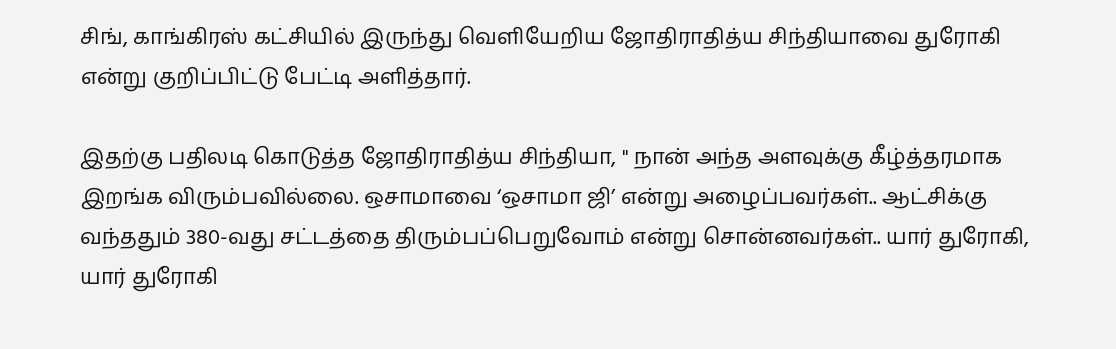சிங், காங்கிரஸ் கட்சியில் இருந்து வெளியேறிய ஜோதிராதித்ய சிந்தியாவை துரோகி என்று குறிப்பிட்டு பேட்டி அளித்தார்.

இதற்கு பதிலடி கொடுத்த ஜோதிராதித்ய சிந்தியா, " நான் அந்த அளவுக்கு கீழ்த்தரமாக இறங்க விரும்பவில்லை. ஒசாமாவை ‘ஒசாமா ஜி’ என்று அழைப்பவர்கள்.. ஆட்சிக்கு வந்ததும் 380-வது சட்டத்தை திரும்பப்பெறுவோம் என்று சொன்னவர்கள்.. யார் துரோகி, யார் துரோகி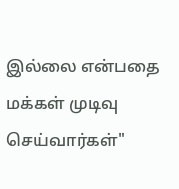இல்லை என்பதை மக்கள் முடிவு செய்வார்கள்"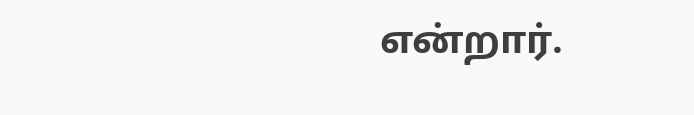என்றார்.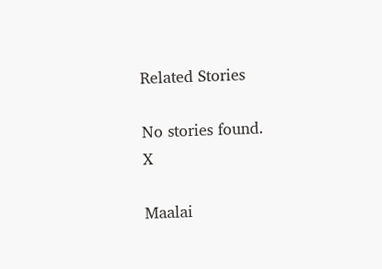Related Stories

No stories found.
X

Maalai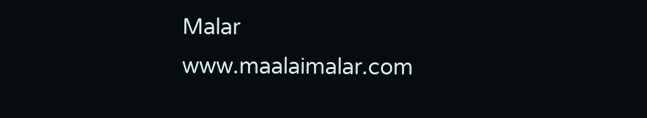Malar
www.maalaimalar.com